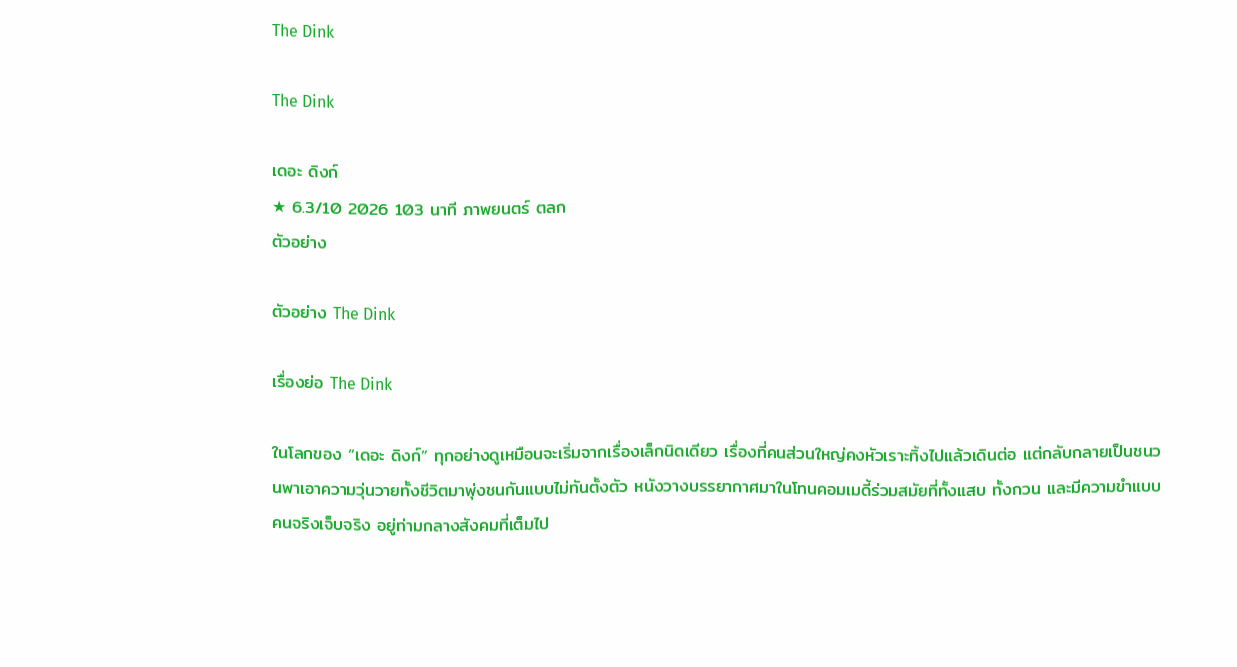The Dink

The Dink

เดอะ ดิงก์
★ 6.3/10 2026 103 นาที ภาพยนตร์ ตลก
ตัวอย่าง

ตัวอย่าง The Dink

เรื่องย่อ The Dink

ในโลกของ “เดอะ ดิงก์” ทุกอย่างดูเหมือนจะเริ่มจากเรื่องเล็กนิดเดียว เรื่องที่คนส่วนใหญ่คงหัวเราะทิ้งไปแล้วเดินต่อ แต่กลับกลายเป็นชนวนพาเอาความวุ่นวายทั้งชีวิตมาพุ่งชนกันแบบไม่ทันตั้งตัว หนังวางบรรยากาศมาในโทนคอมเมดี้ร่วมสมัยที่ทั้งแสบ ทั้งกวน และมีความขำแบบคนจริงเจ็บจริง อยู่ท่ามกลางสังคมที่เต็มไป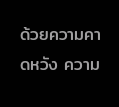ด้วยความคาดหวัง ความ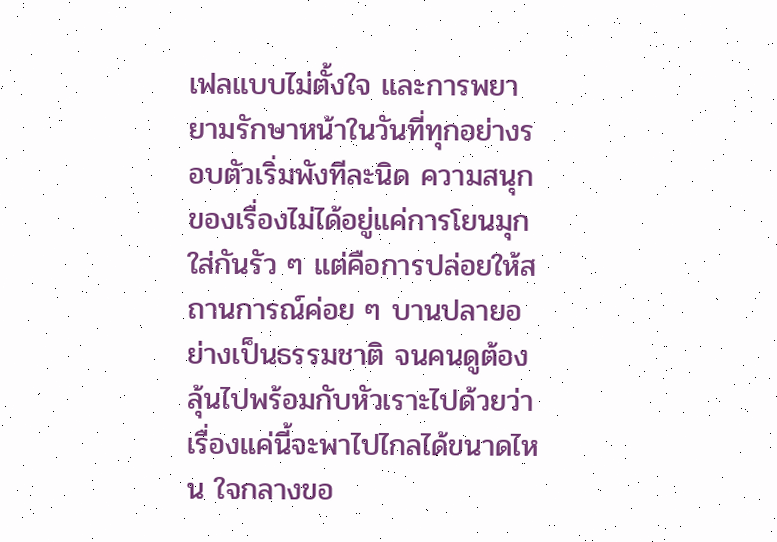เฟลแบบไม่ตั้งใจ และการพยายามรักษาหน้าในวันที่ทุกอย่างรอบตัวเริ่มพังทีละนิด ความสนุกของเรื่องไม่ได้อยู่แค่การโยนมุกใส่กันรัว ๆ แต่คือการปล่อยให้สถานการณ์ค่อย ๆ บานปลายอย่างเป็นธรรมชาติ จนคนดูต้องลุ้นไปพร้อมกับหัวเราะไปด้วยว่า เรื่องแค่นี้จะพาไปไกลได้ขนาดไหน ใจกลางขอ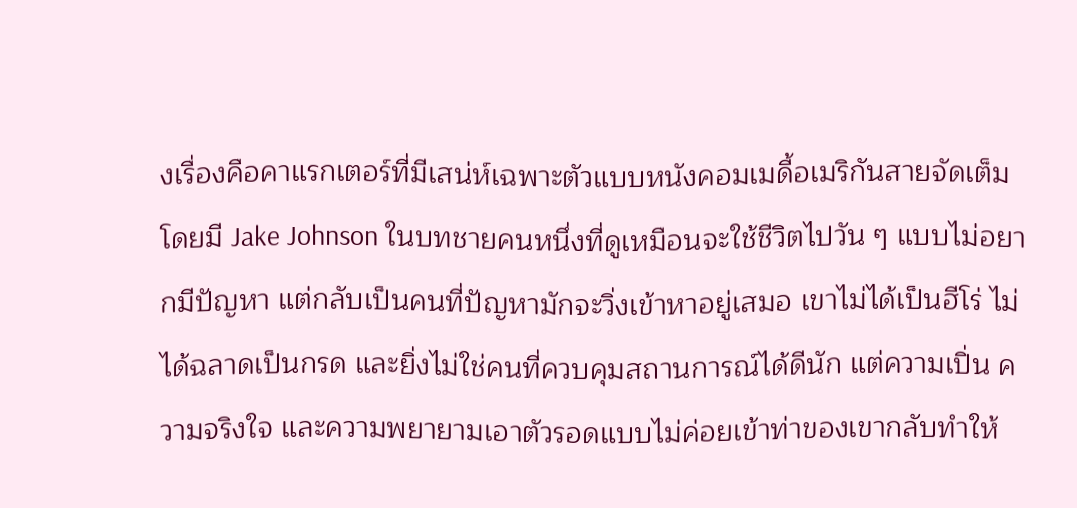งเรื่องคือคาแรกเตอร์ที่มีเสน่ห์เฉพาะตัวแบบหนังคอมเมดี้อเมริกันสายจัดเต็ม โดยมี Jake Johnson ในบทชายคนหนึ่งที่ดูเหมือนจะใช้ชีวิตไปวัน ๆ แบบไม่อยากมีปัญหา แต่กลับเป็นคนที่ปัญหามักจะวิ่งเข้าหาอยู่เสมอ เขาไม่ได้เป็นฮีโร่ ไม่ได้ฉลาดเป็นกรด และยิ่งไม่ใช่คนที่ควบคุมสถานการณ์ได้ดีนัก แต่ความเปิ่น ความจริงใจ และความพยายามเอาตัวรอดแบบไม่ค่อยเข้าท่าของเขากลับทำให้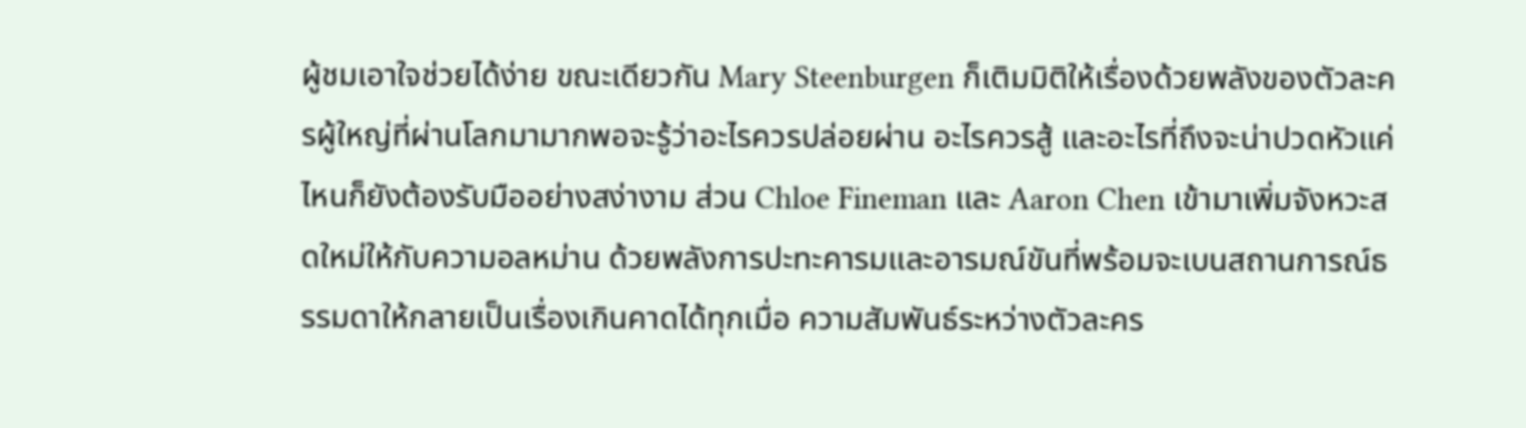ผู้ชมเอาใจช่วยได้ง่าย ขณะเดียวกัน Mary Steenburgen ก็เติมมิติให้เรื่องด้วยพลังของตัวละครผู้ใหญ่ที่ผ่านโลกมามากพอจะรู้ว่าอะไรควรปล่อยผ่าน อะไรควรสู้ และอะไรที่ถึงจะน่าปวดหัวแค่ไหนก็ยังต้องรับมืออย่างสง่างาม ส่วน Chloe Fineman และ Aaron Chen เข้ามาเพิ่มจังหวะสดใหม่ให้กับความอลหม่าน ด้วยพลังการปะทะคารมและอารมณ์ขันที่พร้อมจะเบนสถานการณ์ธรรมดาให้กลายเป็นเรื่องเกินคาดได้ทุกเมื่อ ความสัมพันธ์ระหว่างตัวละคร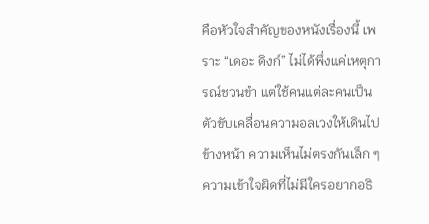คือหัวใจสำคัญของหนังเรื่องนี้ เพราะ “เดอะ ดิงก์” ไม่ได้พึ่งแค่เหตุการณ์ชวนขำ แต่ใช้คนแต่ละคนเป็นตัวขับเคลื่อนความอลเวงให้เดินไปข้างหน้า ความเห็นไม่ตรงกันเล็ก ๆ ความเข้าใจผิดที่ไม่มีใครอยากอธิ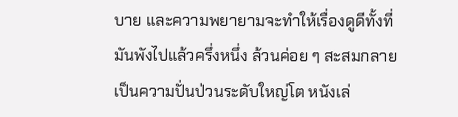บาย และความพยายามจะทำให้เรื่องดูดีทั้งที่มันพังไปแล้วครึ่งหนึ่ง ล้วนค่อย ๆ สะสมกลายเป็นความปั่นป่วนระดับใหญ่โต หนังเล่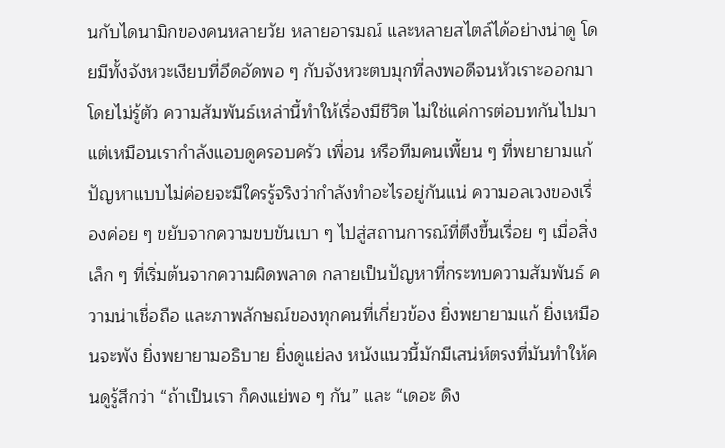นกับไดนามิกของคนหลายวัย หลายอารมณ์ และหลายสไตล์ได้อย่างน่าดู โดยมีทั้งจังหวะเงียบที่อึดอัดพอ ๆ กับจังหวะตบมุกที่ลงพอดีจนหัวเราะออกมาโดยไม่รู้ตัว ความสัมพันธ์เหล่านี้ทำให้เรื่องมีชีวิต ไม่ใช่แค่การต่อบทกันไปมา แต่เหมือนเรากำลังแอบดูครอบครัว เพื่อน หรือทีมคนเพี้ยน ๆ ที่พยายามแก้ปัญหาแบบไม่ค่อยจะมีใครรู้จริงว่ากำลังทำอะไรอยู่กันแน่ ความอลเวงของเรื่องค่อย ๆ ขยับจากความขบขันเบา ๆ ไปสู่สถานการณ์ที่ตึงขึ้นเรื่อย ๆ เมื่อสิ่งเล็ก ๆ ที่เริ่มต้นจากความผิดพลาด กลายเป็นปัญหาที่กระทบความสัมพันธ์ ความน่าเชื่อถือ และภาพลักษณ์ของทุกคนที่เกี่ยวข้อง ยิ่งพยายามแก้ ยิ่งเหมือนจะพัง ยิ่งพยายามอธิบาย ยิ่งดูแย่ลง หนังแนวนี้มักมีเสน่ห์ตรงที่มันทำให้คนดูรู้สึกว่า “ถ้าเป็นเรา ก็คงแย่พอ ๆ กัน” และ “เดอะ ดิง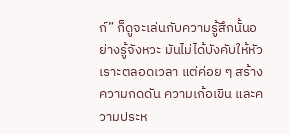ก์” ก็ดูจะเล่นกับความรู้สึกนั้นอย่างรู้จังหวะ มันไม่ได้บังคับให้หัวเราะตลอดเวลา แต่ค่อย ๆ สร้างความกดดัน ความเก้อเขิน และความประห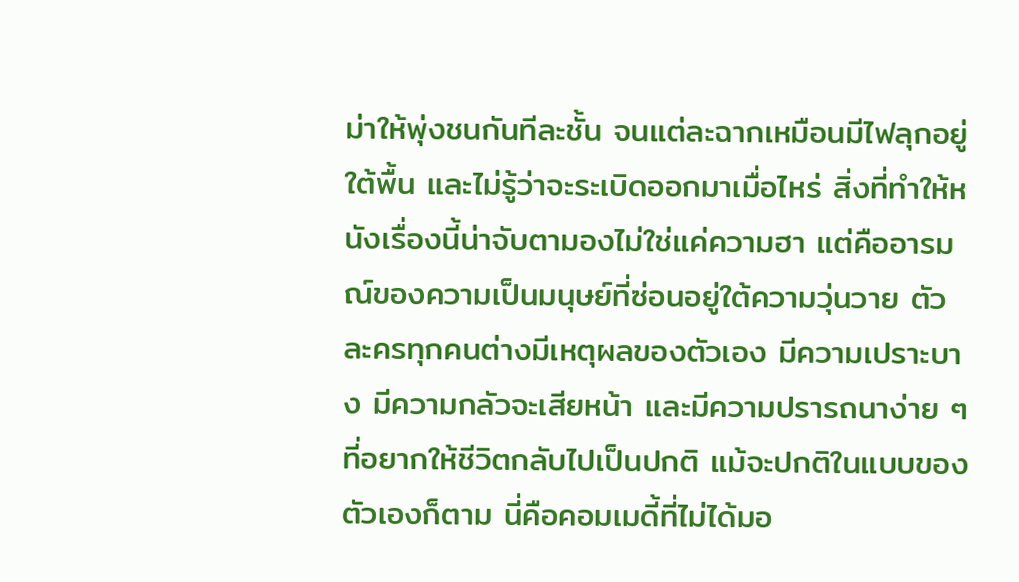ม่าให้พุ่งชนกันทีละชั้น จนแต่ละฉากเหมือนมีไฟลุกอยู่ใต้พื้น และไม่รู้ว่าจะระเบิดออกมาเมื่อไหร่ สิ่งที่ทำให้หนังเรื่องนี้น่าจับตามองไม่ใช่แค่ความฮา แต่คืออารมณ์ของความเป็นมนุษย์ที่ซ่อนอยู่ใต้ความวุ่นวาย ตัวละครทุกคนต่างมีเหตุผลของตัวเอง มีความเปราะบาง มีความกลัวจะเสียหน้า และมีความปรารถนาง่าย ๆ ที่อยากให้ชีวิตกลับไปเป็นปกติ แม้จะปกติในแบบของตัวเองก็ตาม นี่คือคอมเมดี้ที่ไม่ได้มอ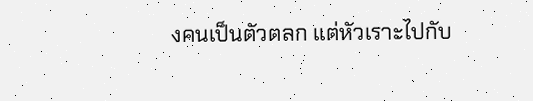งคนเป็นตัวตลก แต่หัวเราะไปกับ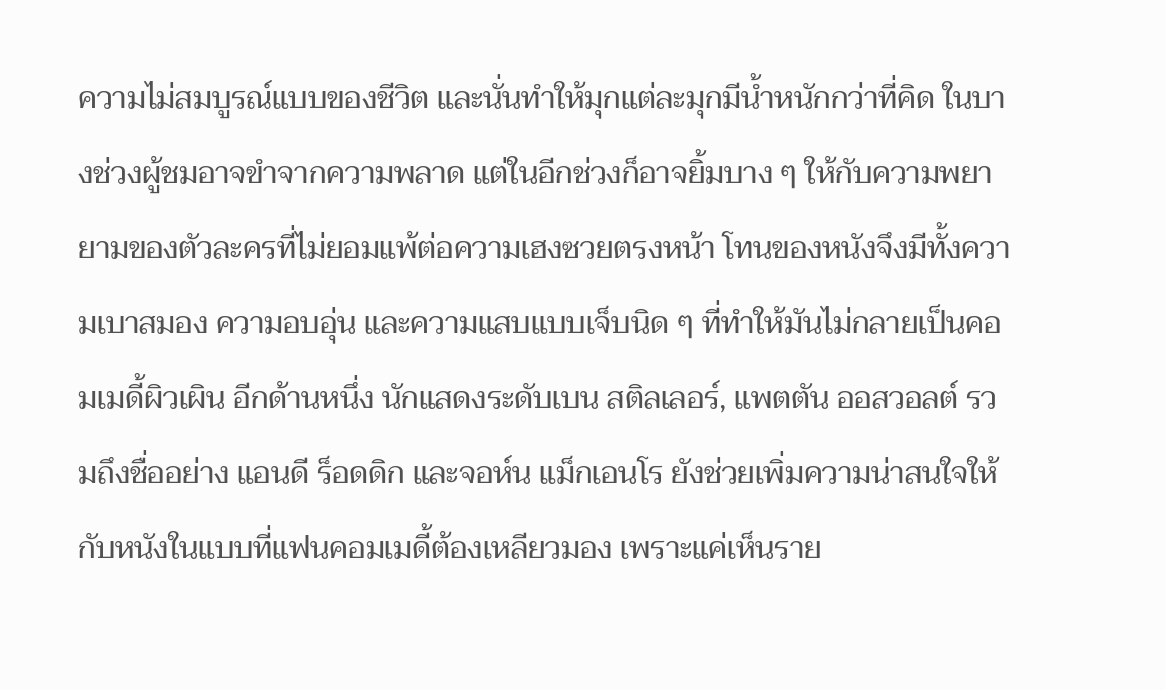ความไม่สมบูรณ์แบบของชีวิต และนั่นทำให้มุกแต่ละมุกมีน้ำหนักกว่าที่คิด ในบางช่วงผู้ชมอาจขำจากความพลาด แต่ในอีกช่วงก็อาจยิ้มบาง ๆ ให้กับความพยายามของตัวละครที่ไม่ยอมแพ้ต่อความเฮงซวยตรงหน้า โทนของหนังจึงมีทั้งความเบาสมอง ความอบอุ่น และความแสบแบบเจ็บนิด ๆ ที่ทำให้มันไม่กลายเป็นคอมเมดี้ผิวเผิน อีกด้านหนึ่ง นักแสดงระดับเบน สติลเลอร์, แพตตัน ออสวอลต์ รวมถึงชื่ออย่าง แอนดี ร็อดดิก และจอห์น แม็กเอนโร ยังช่วยเพิ่มความน่าสนใจให้กับหนังในแบบที่แฟนคอมเมดี้ต้องเหลียวมอง เพราะแค่เห็นราย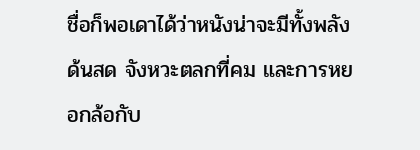ชื่อก็พอเดาได้ว่าหนังน่าจะมีทั้งพลังด้นสด จังหวะตลกที่คม และการหยอกล้อกับ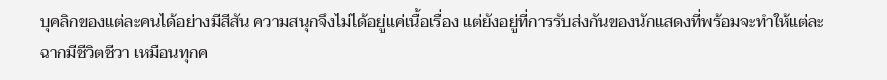บุคลิกของแต่ละคนได้อย่างมีสีสัน ความสนุกจึงไม่ได้อยู่แค่เนื้อเรื่อง แต่ยังอยู่ที่การรับส่งกันของนักแสดงที่พร้อมจะทำให้แต่ละฉากมีชีวิตชีวา เหมือนทุกค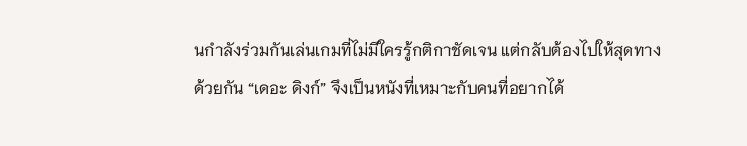นกำลังร่วมกันเล่นเกมที่ไม่มีใครรู้กติกาชัดเจน แต่กลับต้องไปให้สุดทางด้วยกัน “เดอะ ดิงก์” จึงเป็นหนังที่เหมาะกับคนที่อยากได้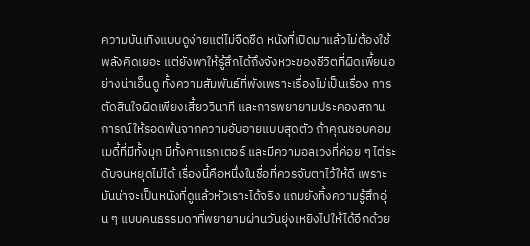ความบันเทิงแบบดูง่ายแต่ไม่จืดชืด หนังที่เปิดมาแล้วไม่ต้องใช้พลังคิดเยอะ แต่ยังพาให้รู้สึกได้ถึงจังหวะของชีวิตที่ผิดเพี้ยนอย่างน่าเอ็นดู ทั้งความสัมพันธ์ที่พังเพราะเรื่องไม่เป็นเรื่อง การตัดสินใจผิดเพียงเสี้ยววินาที และการพยายามประคองสถานการณ์ให้รอดพ้นจากความอับอายแบบสุดตัว ถ้าคุณชอบคอมเมดี้ที่มีทั้งมุก มีทั้งคาแรกเตอร์ และมีความอลเวงที่ค่อย ๆ ไต่ระดับจนหยุดไม่ได้ เรื่องนี้คือหนึ่งในชื่อที่ควรจับตาไว้ให้ดี เพราะมันน่าจะเป็นหนังที่ดูแล้วหัวเราะได้จริง แถมยังทิ้งความรู้สึกอุ่น ๆ แบบคนธรรมดาที่พยายามผ่านวันยุ่งเหยิงไปให้ได้อีกด้วย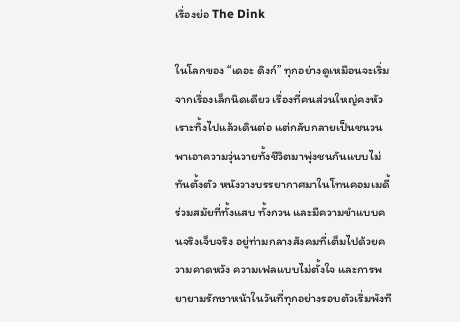เรื่องย่อ The Dink

ในโลกของ “เดอะ ดิงก์” ทุกอย่างดูเหมือนจะเริ่มจากเรื่องเล็กนิดเดียว เรื่องที่คนส่วนใหญ่คงหัวเราะทิ้งไปแล้วเดินต่อ แต่กลับกลายเป็นชนวนพาเอาความวุ่นวายทั้งชีวิตมาพุ่งชนกันแบบไม่ทันตั้งตัว หนังวางบรรยากาศมาในโทนคอมเมดี้ร่วมสมัยที่ทั้งแสบ ทั้งกวน และมีความขำแบบคนจริงเจ็บจริง อยู่ท่ามกลางสังคมที่เต็มไปด้วยความคาดหวัง ความเฟลแบบไม่ตั้งใจ และการพยายามรักษาหน้าในวันที่ทุกอย่างรอบตัวเริ่มพังที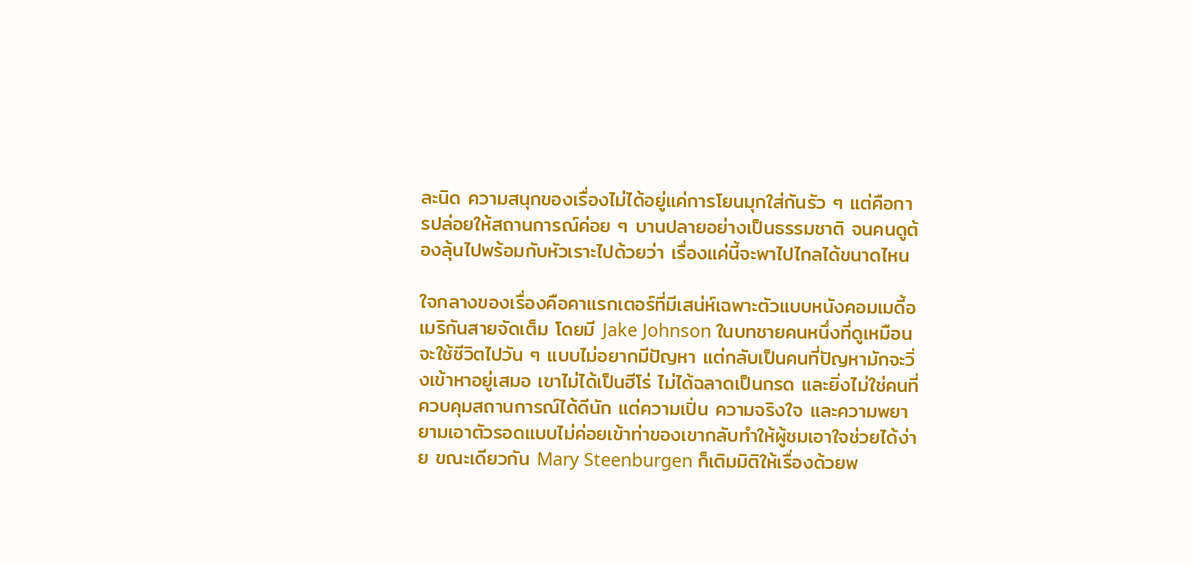ละนิด ความสนุกของเรื่องไม่ได้อยู่แค่การโยนมุกใส่กันรัว ๆ แต่คือการปล่อยให้สถานการณ์ค่อย ๆ บานปลายอย่างเป็นธรรมชาติ จนคนดูต้องลุ้นไปพร้อมกับหัวเราะไปด้วยว่า เรื่องแค่นี้จะพาไปไกลได้ขนาดไหน

ใจกลางของเรื่องคือคาแรกเตอร์ที่มีเสน่ห์เฉพาะตัวแบบหนังคอมเมดี้อเมริกันสายจัดเต็ม โดยมี Jake Johnson ในบทชายคนหนึ่งที่ดูเหมือนจะใช้ชีวิตไปวัน ๆ แบบไม่อยากมีปัญหา แต่กลับเป็นคนที่ปัญหามักจะวิ่งเข้าหาอยู่เสมอ เขาไม่ได้เป็นฮีโร่ ไม่ได้ฉลาดเป็นกรด และยิ่งไม่ใช่คนที่ควบคุมสถานการณ์ได้ดีนัก แต่ความเปิ่น ความจริงใจ และความพยายามเอาตัวรอดแบบไม่ค่อยเข้าท่าของเขากลับทำให้ผู้ชมเอาใจช่วยได้ง่าย ขณะเดียวกัน Mary Steenburgen ก็เติมมิติให้เรื่องด้วยพ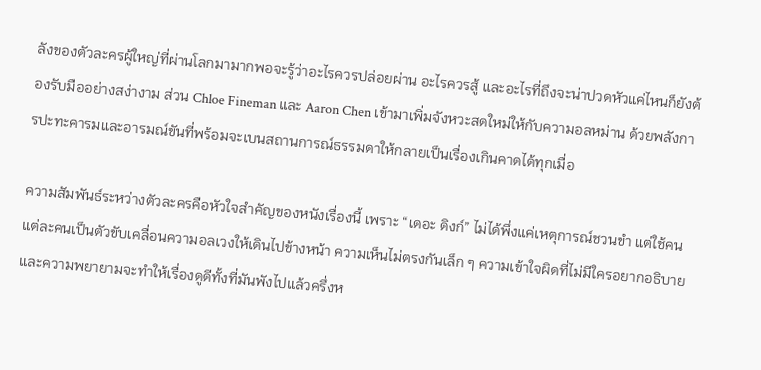ลังของตัวละครผู้ใหญ่ที่ผ่านโลกมามากพอจะรู้ว่าอะไรควรปล่อยผ่าน อะไรควรสู้ และอะไรที่ถึงจะน่าปวดหัวแค่ไหนก็ยังต้องรับมืออย่างสง่างาม ส่วน Chloe Fineman และ Aaron Chen เข้ามาเพิ่มจังหวะสดใหม่ให้กับความอลหม่าน ด้วยพลังการปะทะคารมและอารมณ์ขันที่พร้อมจะเบนสถานการณ์ธรรมดาให้กลายเป็นเรื่องเกินคาดได้ทุกเมื่อ

ความสัมพันธ์ระหว่างตัวละครคือหัวใจสำคัญของหนังเรื่องนี้ เพราะ “เดอะ ดิงก์” ไม่ได้พึ่งแค่เหตุการณ์ชวนขำ แต่ใช้คนแต่ละคนเป็นตัวขับเคลื่อนความอลเวงให้เดินไปข้างหน้า ความเห็นไม่ตรงกันเล็ก ๆ ความเข้าใจผิดที่ไม่มีใครอยากอธิบาย และความพยายามจะทำให้เรื่องดูดีทั้งที่มันพังไปแล้วครึ่งห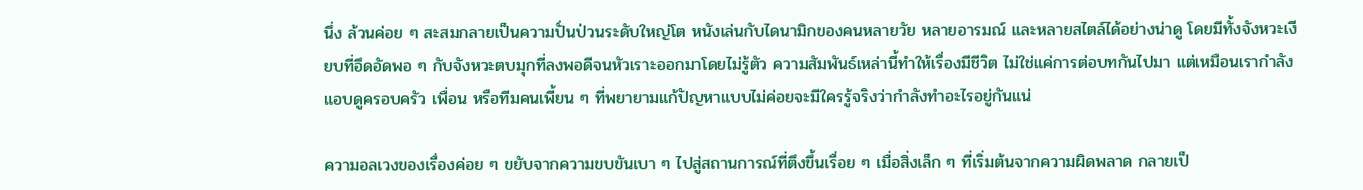นึ่ง ล้วนค่อย ๆ สะสมกลายเป็นความปั่นป่วนระดับใหญ่โต หนังเล่นกับไดนามิกของคนหลายวัย หลายอารมณ์ และหลายสไตล์ได้อย่างน่าดู โดยมีทั้งจังหวะเงียบที่อึดอัดพอ ๆ กับจังหวะตบมุกที่ลงพอดีจนหัวเราะออกมาโดยไม่รู้ตัว ความสัมพันธ์เหล่านี้ทำให้เรื่องมีชีวิต ไม่ใช่แค่การต่อบทกันไปมา แต่เหมือนเรากำลังแอบดูครอบครัว เพื่อน หรือทีมคนเพี้ยน ๆ ที่พยายามแก้ปัญหาแบบไม่ค่อยจะมีใครรู้จริงว่ากำลังทำอะไรอยู่กันแน่

ความอลเวงของเรื่องค่อย ๆ ขยับจากความขบขันเบา ๆ ไปสู่สถานการณ์ที่ตึงขึ้นเรื่อย ๆ เมื่อสิ่งเล็ก ๆ ที่เริ่มต้นจากความผิดพลาด กลายเป็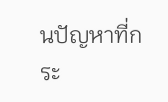นปัญหาที่กระ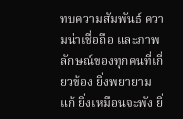ทบความสัมพันธ์ ความน่าเชื่อถือ และภาพลักษณ์ของทุกคนที่เกี่ยวข้อง ยิ่งพยายามแก้ ยิ่งเหมือนจะพัง ยิ่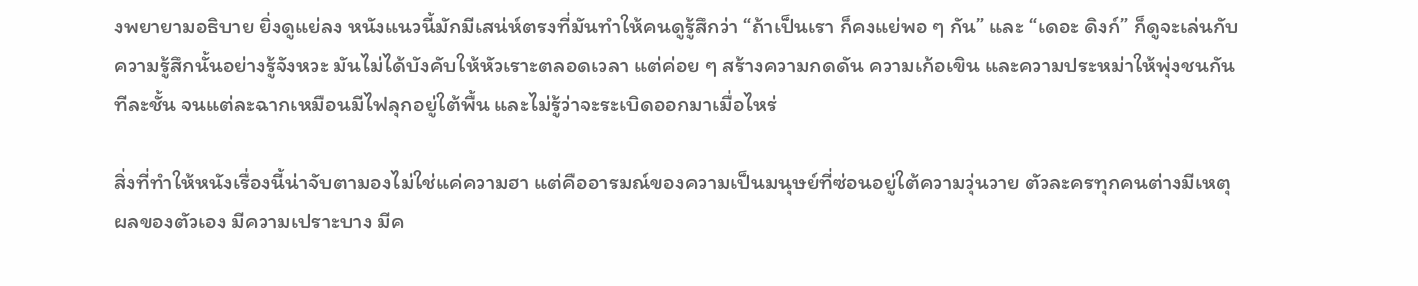งพยายามอธิบาย ยิ่งดูแย่ลง หนังแนวนี้มักมีเสน่ห์ตรงที่มันทำให้คนดูรู้สึกว่า “ถ้าเป็นเรา ก็คงแย่พอ ๆ กัน” และ “เดอะ ดิงก์” ก็ดูจะเล่นกับความรู้สึกนั้นอย่างรู้จังหวะ มันไม่ได้บังคับให้หัวเราะตลอดเวลา แต่ค่อย ๆ สร้างความกดดัน ความเก้อเขิน และความประหม่าให้พุ่งชนกันทีละชั้น จนแต่ละฉากเหมือนมีไฟลุกอยู่ใต้พื้น และไม่รู้ว่าจะระเบิดออกมาเมื่อไหร่

สิ่งที่ทำให้หนังเรื่องนี้น่าจับตามองไม่ใช่แค่ความฮา แต่คืออารมณ์ของความเป็นมนุษย์ที่ซ่อนอยู่ใต้ความวุ่นวาย ตัวละครทุกคนต่างมีเหตุผลของตัวเอง มีความเปราะบาง มีค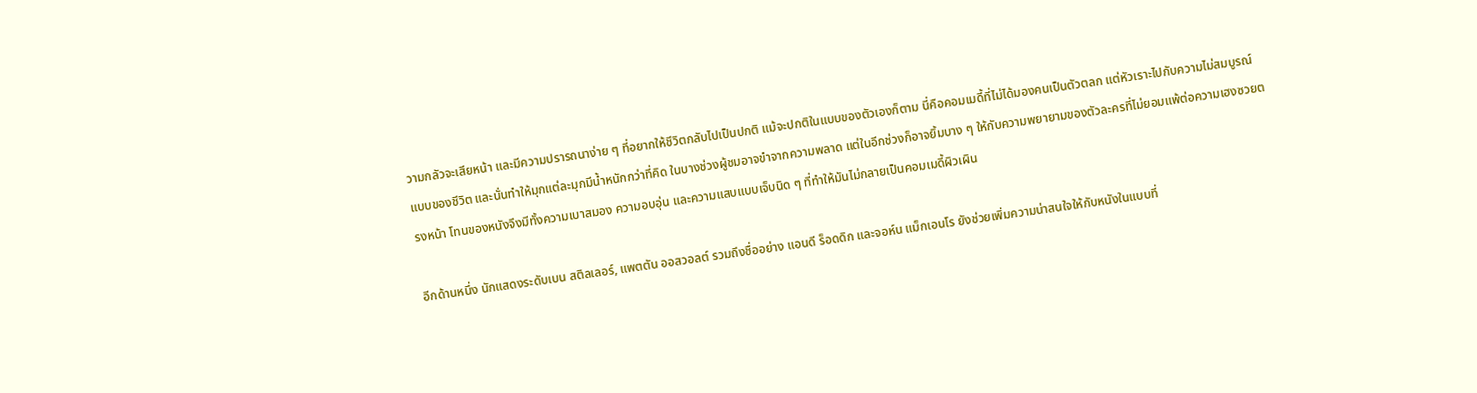วามกลัวจะเสียหน้า และมีความปรารถนาง่าย ๆ ที่อยากให้ชีวิตกลับไปเป็นปกติ แม้จะปกติในแบบของตัวเองก็ตาม นี่คือคอมเมดี้ที่ไม่ได้มองคนเป็นตัวตลก แต่หัวเราะไปกับความไม่สมบูรณ์แบบของชีวิต และนั่นทำให้มุกแต่ละมุกมีน้ำหนักกว่าที่คิด ในบางช่วงผู้ชมอาจขำจากความพลาด แต่ในอีกช่วงก็อาจยิ้มบาง ๆ ให้กับความพยายามของตัวละครที่ไม่ยอมแพ้ต่อความเฮงซวยตรงหน้า โทนของหนังจึงมีทั้งความเบาสมอง ความอบอุ่น และความแสบแบบเจ็บนิด ๆ ที่ทำให้มันไม่กลายเป็นคอมเมดี้ผิวเผิน

อีกด้านหนึ่ง นักแสดงระดับเบน สติลเลอร์, แพตตัน ออสวอลต์ รวมถึงชื่ออย่าง แอนดี ร็อดดิก และจอห์น แม็กเอนโร ยังช่วยเพิ่มความน่าสนใจให้กับหนังในแบบที่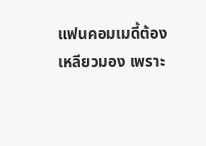แฟนคอมเมดี้ต้องเหลียวมอง เพราะ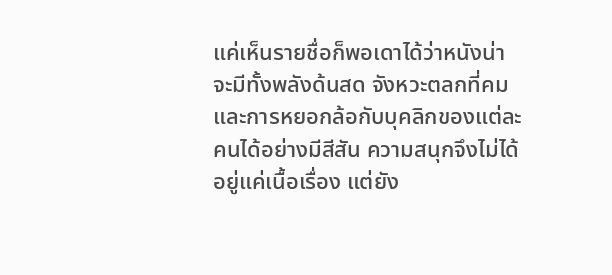แค่เห็นรายชื่อก็พอเดาได้ว่าหนังน่าจะมีทั้งพลังด้นสด จังหวะตลกที่คม และการหยอกล้อกับบุคลิกของแต่ละคนได้อย่างมีสีสัน ความสนุกจึงไม่ได้อยู่แค่เนื้อเรื่อง แต่ยัง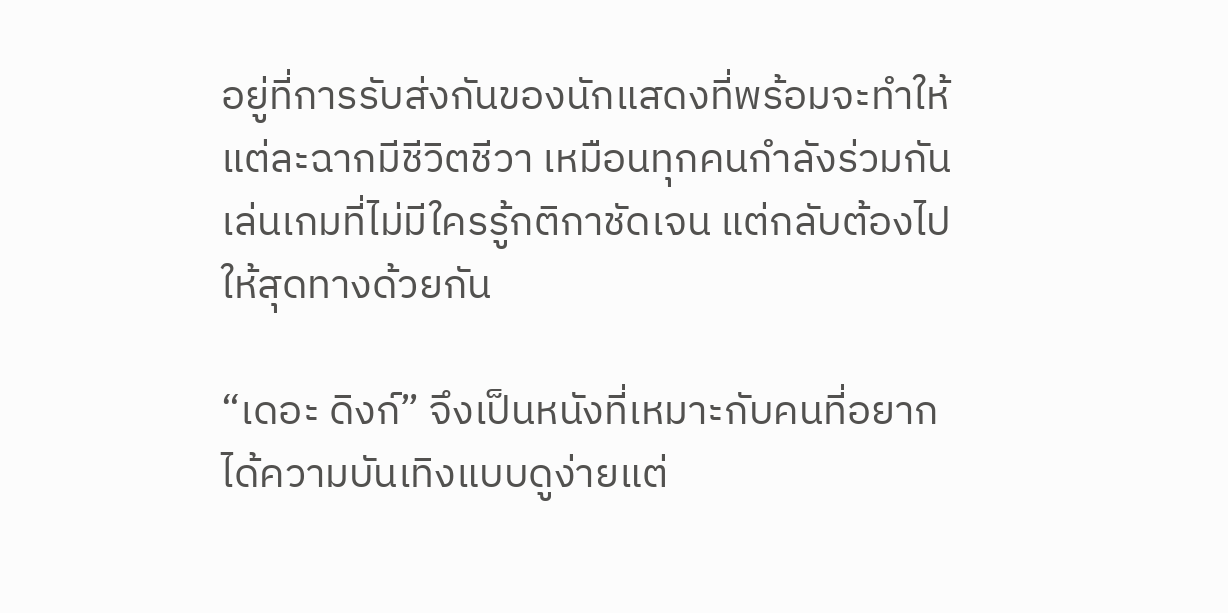อยู่ที่การรับส่งกันของนักแสดงที่พร้อมจะทำให้แต่ละฉากมีชีวิตชีวา เหมือนทุกคนกำลังร่วมกันเล่นเกมที่ไม่มีใครรู้กติกาชัดเจน แต่กลับต้องไปให้สุดทางด้วยกัน

“เดอะ ดิงก์” จึงเป็นหนังที่เหมาะกับคนที่อยากได้ความบันเทิงแบบดูง่ายแต่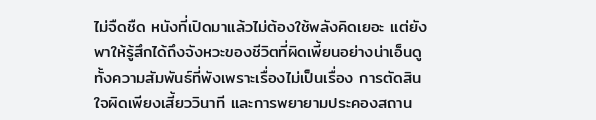ไม่จืดชืด หนังที่เปิดมาแล้วไม่ต้องใช้พลังคิดเยอะ แต่ยังพาให้รู้สึกได้ถึงจังหวะของชีวิตที่ผิดเพี้ยนอย่างน่าเอ็นดู ทั้งความสัมพันธ์ที่พังเพราะเรื่องไม่เป็นเรื่อง การตัดสินใจผิดเพียงเสี้ยววินาที และการพยายามประคองสถาน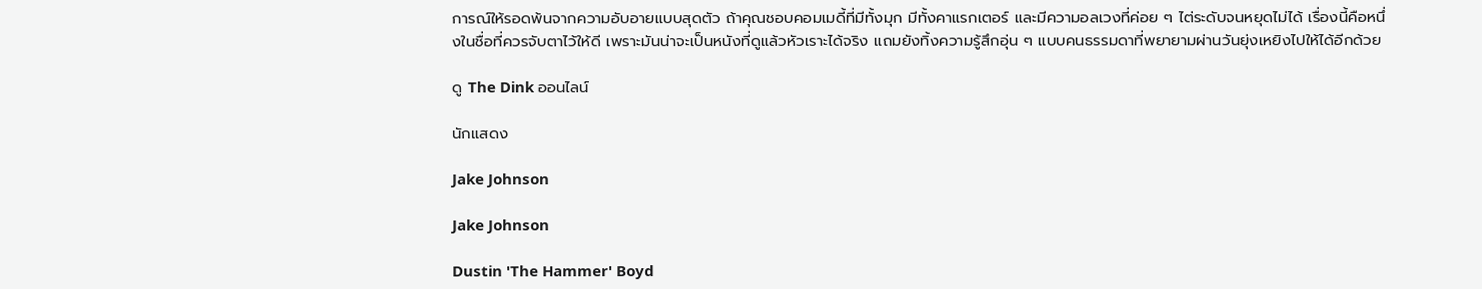การณ์ให้รอดพ้นจากความอับอายแบบสุดตัว ถ้าคุณชอบคอมเมดี้ที่มีทั้งมุก มีทั้งคาแรกเตอร์ และมีความอลเวงที่ค่อย ๆ ไต่ระดับจนหยุดไม่ได้ เรื่องนี้คือหนึ่งในชื่อที่ควรจับตาไว้ให้ดี เพราะมันน่าจะเป็นหนังที่ดูแล้วหัวเราะได้จริง แถมยังทิ้งความรู้สึกอุ่น ๆ แบบคนธรรมดาที่พยายามผ่านวันยุ่งเหยิงไปให้ได้อีกด้วย

ดู The Dink ออนไลน์

นักแสดง

Jake Johnson

Jake Johnson

Dustin 'The Hammer' Boyd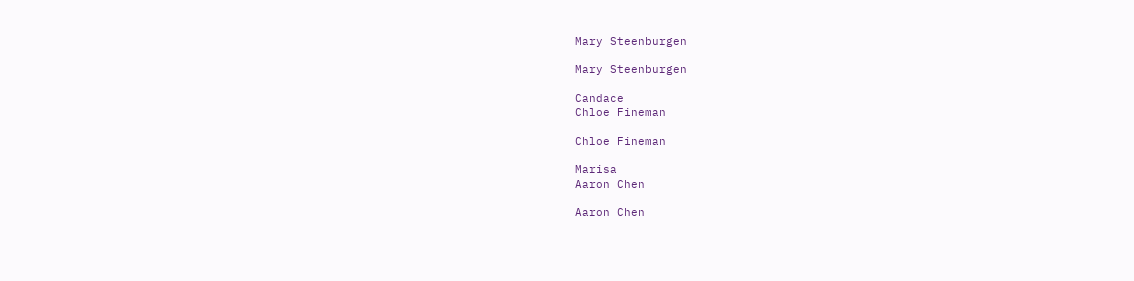Mary Steenburgen

Mary Steenburgen

Candace
Chloe Fineman

Chloe Fineman

Marisa
Aaron Chen

Aaron Chen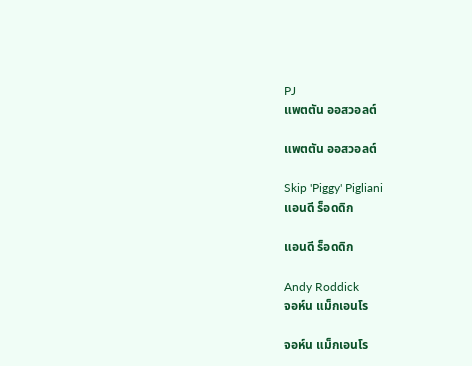PJ
แพตตัน ออสวอลต์

แพตตัน ออสวอลต์

Skip 'Piggy' Pigliani
แอนดี ร็อดดิก

แอนดี ร็อดดิก

Andy Roddick
จอห์น แม็กเอนโร

จอห์น แม็กเอนโร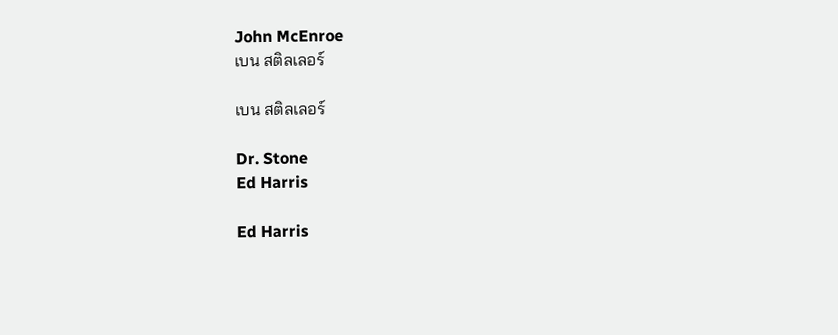John McEnroe
เบน สติลเลอร์

เบน สติลเลอร์

Dr. Stone
Ed Harris

Ed Harris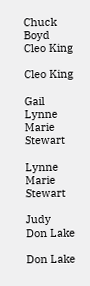Chuck Boyd
Cleo King

Cleo King

Gail
Lynne Marie Stewart

Lynne Marie Stewart

Judy
Don Lake

Don Lake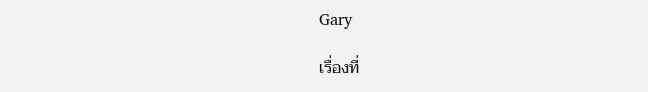Gary

เรื่องที่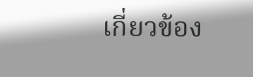เกี่ยวข้อง